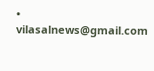• vilasalnews@gmail.com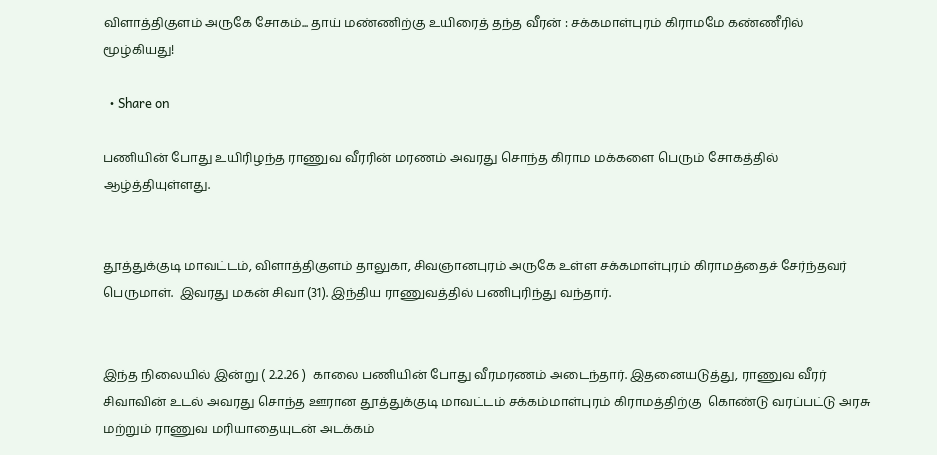விளாத்திகுளம் அருகே சோகம்... தாய் மண்ணிற்கு உயிரைத் தந்த வீரன் : சக்கமாள்புரம் கிராமமே கண்ணீரில் மூழ்கியது!

  • Share on

பணியின் போது உயிரிழந்த ராணுவ வீரரின் மரணம் அவரது சொந்த கிராம மக்களை பெரும் சோகத்தில் ஆழ்த்தியுள்ளது.


தூத்துக்குடி மாவட்டம், விளாத்திகுளம் தாலுகா, சிவஞானபுரம் அருகே உள்ள சக்கமாள்புரம் கிராமத்தைச் சேர்ந்தவர் பெருமாள்.  இவரது மகன் சிவா (31). இந்திய ராணுவத்தில் பணிபுரிந்து வந்தார்.


இந்த நிலையில் இன்று ( 2.2.26 )  காலை பணியின் போது வீரமரணம் அடைந்தார். இதனையடுத்து, ராணுவ வீரர் சிவாவின் உடல் அவரது சொந்த ஊரான தூத்துக்குடி மாவட்டம் சக்கம்மாள்புரம் கிராமத்திற்கு  கொண்டு வரப்பட்டு அரசு மற்றும் ராணுவ மரியாதையுடன் அடக்கம்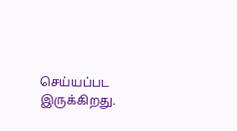செய்யப்பட இருக்கிறது.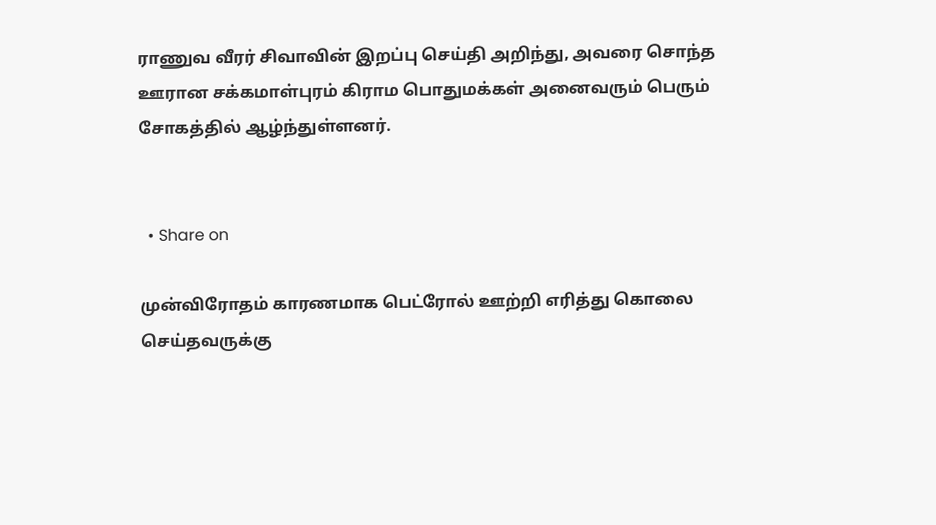ராணுவ வீரர் சிவாவின் இறப்பு செய்தி அறிந்து, அவரை சொந்த ஊரான சக்கமாள்புரம் கிராம பொதுமக்கள் அனைவரும் பெரும் சோகத்தில் ஆழ்ந்துள்ளனர்.


  • Share on

முன்விரோதம் காரணமாக பெட்ரோல் ஊற்றி எரித்து கொலை செய்தவருக்கு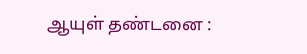ஆயுள் தண்டனை :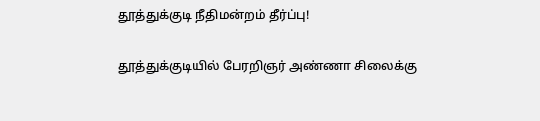தூத்துக்குடி நீதிமன்றம் தீர்ப்பு!

தூத்துக்குடியில் பேரறிஞர் அண்ணா சிலைக்கு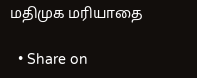மதிமுக மரியாதை

  • Share on